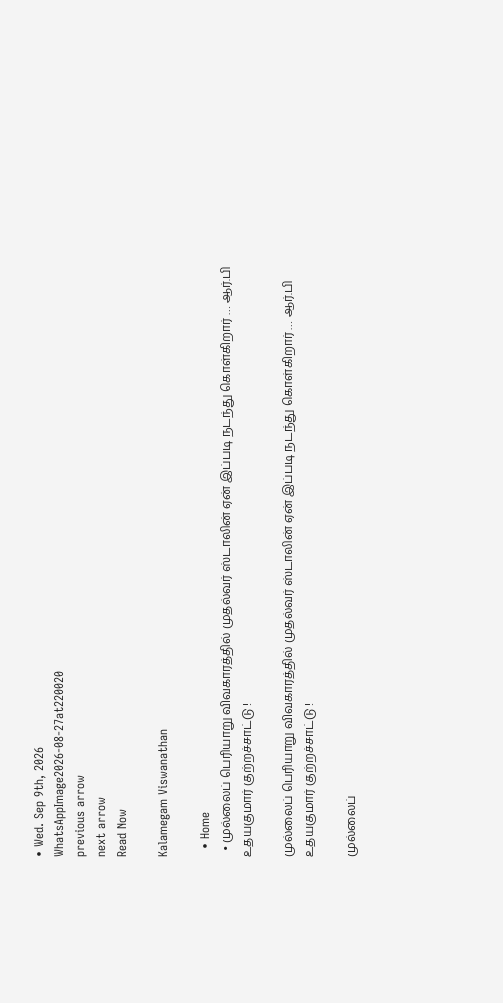• Wed. Sep 9th, 2026
WhatsAppImage2026-08-27at220020
previous arrow
next arrow
Read Now

Kalamegam Viswanathan

  • Home
  • முல்லைப் பெரியாறு விவகாரத்தில் முதல்வர் ஸ்டாலின் ஏன் இப்படி நடந்து கொள்கிறார் … ஆர்.பி உதயகுமார் குற்றச்சாட்டு !

முல்லைப் பெரியாறு விவகாரத்தில் முதல்வர் ஸ்டாலின் ஏன் இப்படி நடந்து கொள்கிறார் … ஆர்.பி உதயகுமார் குற்றச்சாட்டு !

முல்லைப்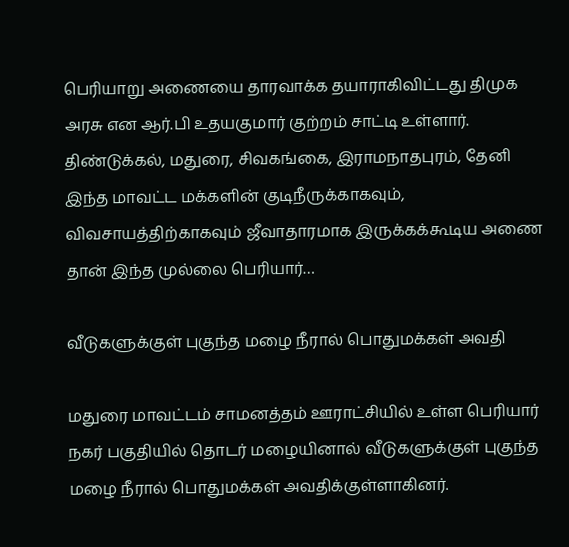பெரியாறு அணையை தாரவாக்க தயாராகிவிட்டது திமுக அரசு என ஆர்.பி உதயகுமார் குற்றம் சாட்டி உள்ளார். திண்டுக்கல், மதுரை, சிவகங்கை, இராமநாதபுரம், தேனி இந்த மாவட்ட மக்களின் குடிநீருக்காகவும், விவசாயத்திற்காகவும் ஜீவாதாரமாக இருக்கக்கூடிய அணை தான் இந்த முல்லை பெரியார்…

வீடுகளுக்குள் புகுந்த மழை நீரால் பொதுமக்கள் அவதி

மதுரை மாவட்டம் சாமனத்தம் ஊராட்சியில் உள்ள பெரியார் நகர் பகுதியில் தொடர் மழையினால் வீடுகளுக்குள் புகுந்த மழை நீரால் பொதுமக்கள் அவதிக்குள்ளாகினர்.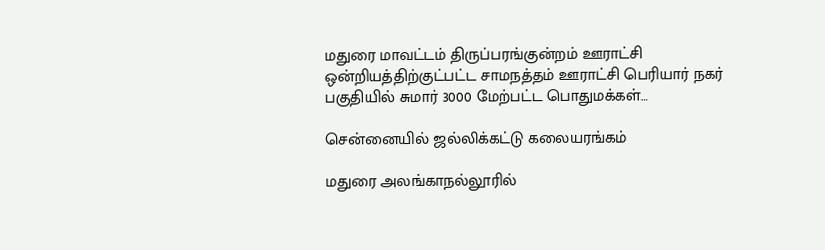மதுரை மாவட்டம் திருப்பரங்குன்றம் ஊராட்சி ஒன்றியத்திற்குட்பட்ட சாமநத்தம் ஊராட்சி பெரியார் நகர் பகுதியில் சுமார் 3000 மேற்பட்ட பொதுமக்கள்…

சென்னையில் ஜல்லிக்கட்டு கலையரங்கம்

மதுரை அலங்காநல்லூரில்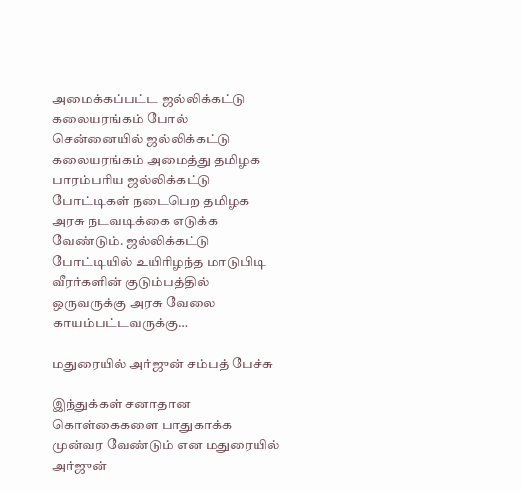அமைக்கப்பட்ட ஜல்லிக்கட்டு கலையரங்கம் போல் சென்னையில் ஜல்லிக்கட்டு கலையரங்கம் அமைத்து தமிழக பாரம்பரிய ஜல்லிக்கட்டு போட்டிகள் நடைபெற தமிழக அரசு நடவடிக்கை எடுக்க வேண்டும். ஜல்லிக்கட்டு போட்டியில் உயிரிழந்த மாடுபிடி வீரர்களின் குடும்பத்தில் ஒருவருக்கு அரசு வேலை காயம்பட்டவருக்கு…

மதுரையில் அர்ஜுன் சம்பத் பேச்சு

இந்துக்கள் சனாதான கொள்கைகளை பாதுகாக்க முன்வர வேண்டும் என மதுரையில் அர்ஜுன்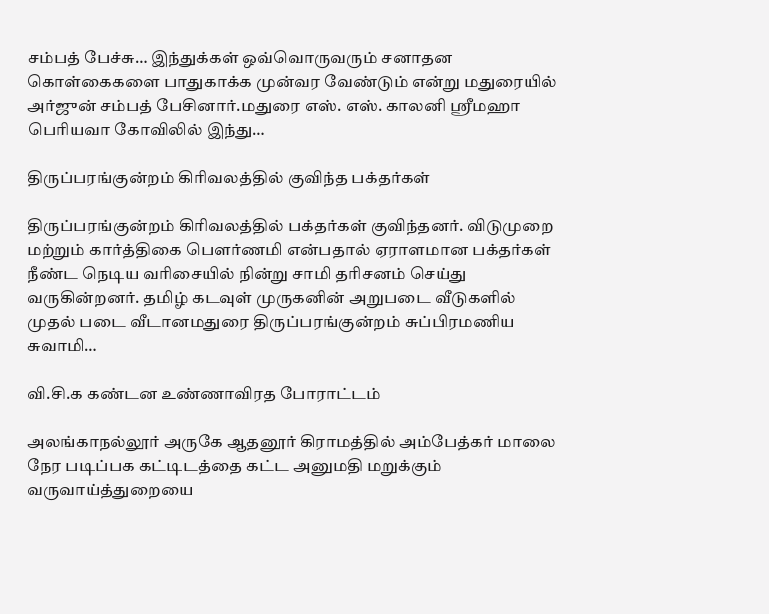சம்பத் பேச்சு… இந்துக்கள் ஒவ்வொருவரும் சனாதன கொள்கைகளை பாதுகாக்க முன்வர வேண்டும் என்று மதுரையில் அர்ஜுன் சம்பத் பேசினார்.மதுரை எஸ். எஸ். காலனி ஸ்ரீமஹா பெரியவா கோவிலில் இந்து…

திருப்பரங்குன்றம் கிரிவலத்தில் குவிந்த பக்தர்கள்

திருப்பரங்குன்றம் கிரிவலத்தில் பக்தர்கள் குவிந்தனர். விடுமுறை மற்றும் கார்த்திகை பௌர்ணமி என்பதால் ஏராளமான பக்தர்கள் நீண்ட நெடிய வரிசையில் நின்று சாமி தரிசனம் செய்து வருகின்றனர். தமிழ் கடவுள் முருகனின் அறுபடை வீடுகளில் முதல் படை வீடானமதுரை திருப்பரங்குன்றம் சுப்பிரமணிய சுவாமி…

வி.சி.க கண்டன உண்ணாவிரத போராட்டம்

அலங்காநல்லூர் அருகே ஆதனூர் கிராமத்தில் அம்பேத்கர் மாலை நேர படிப்பக கட்டிடத்தை கட்ட அனுமதி மறுக்கும் வருவாய்த்துறையை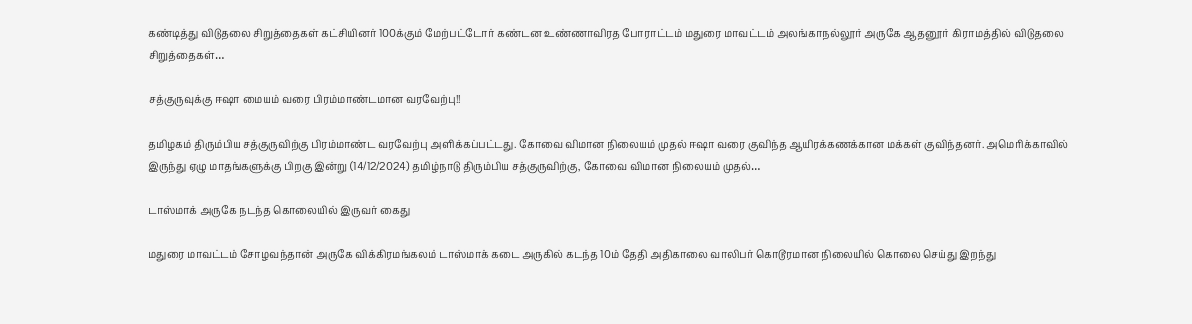கண்டித்து விடுதலை சிறுத்தைகள் கட்சியினர் 100க்கும் மேற்பட்டோர் கண்டன உண்ணாவிரத போராட்டம் மதுரை மாவட்டம் அலங்காநல்லூர் அருகே ஆதனூர் கிராமத்தில் விடுதலை சிறுத்தைகள்…

சத்குருவுக்கு ஈஷா மையம் வரை பிரம்மாண்டமான வரவேற்பு!!

தமிழகம் திரும்பிய சத்குருவிற்கு பிரம்மாண்ட வரவேற்பு அளிக்கப்பட்டது. கோவை விமான நிலையம் முதல் ஈஷா வரை குவிந்த ஆயிரக்கணக்கான மக்கள் குவிந்தனர். அமெரிக்காவில் இருந்து ஏழு மாதங்களுக்கு பிறகு இன்று (14/12/2024) தமிழ்நாடு திரும்பிய சத்குருவிற்கு, கோவை விமான நிலையம் முதல்…

டாஸ்மாக் அருகே நடந்த கொலையில் இருவர் கைது

மதுரை மாவட்டம் சோழவந்தான் அருகே விக்கிரமங்கலம் டாஸ்மாக் கடை அருகில் கடந்த 10ம் தேதி அதிகாலை வாலிபர் கொடூரமான நிலையில் கொலை செய்து இறந்து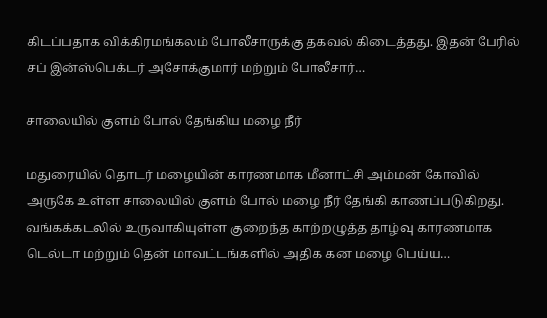கிடப்பதாக விக்கிரமங்கலம் போலீசாருக்கு தகவல் கிடைத்தது. இதன் பேரில் சப் இன்ஸ்பெக்டர் அசோக்குமார் மற்றும் போலீசார்…

சாலையில் குளம் போல் தேங்கிய மழை நீர்

மதுரையில் தொடர் மழையின் காரணமாக மீனாட்சி அம்மன் கோவில் அருகே உள்ள சாலையில் குளம் போல் மழை நீர் தேங்கி காணப்படுகிறது. வங்கக்கடலில் உருவாகியுள்ள குறைந்த காற்றழுத்த தாழ்வு காரணமாக டெல்டா மற்றும் தென் மாவட்டங்களில் அதிக கன மழை பெய்ய…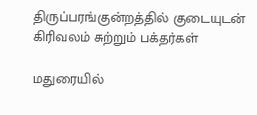திருப்பரங்குன்றத்தில் குடையுடன் கிரிவலம் சுற்றும் பக்தர்கள்

மதுரையில்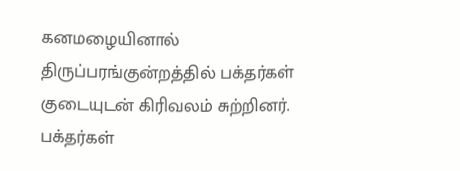கனமழையினால் திருப்பரங்குன்றத்தில் பக்தர்கள் குடையுடன் கிரிவலம் சுற்றினர். பக்தர்கள்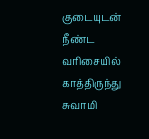குடையுடன் நீண்ட வரிசையில் காத்திருந்து சுவாமி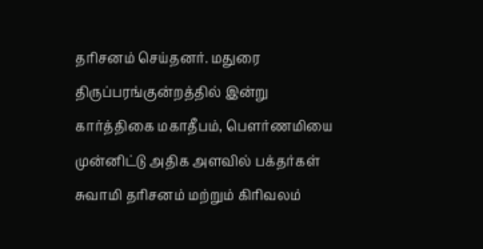தரிசனம் செய்தனர். மதுரை திருப்பரங்குன்றத்தில் இன்று கார்த்திகை மகாதீபம், பௌர்ணமியை முன்னிட்டு அதிக அளவில் பக்தர்கள் சுவாமி தரிசனம் மற்றும் கிரிவலம்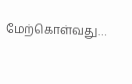மேற்கொள்வது…